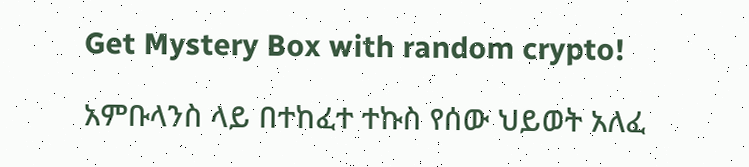Get Mystery Box with random crypto!

አምቡላንስ ላይ በተከፈተ ተኩስ የሰው ህይወት አለፈ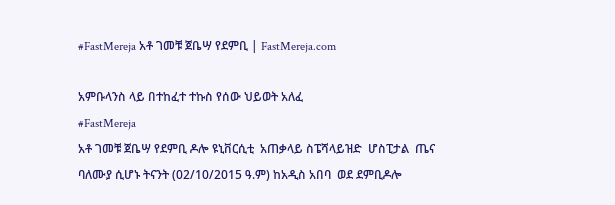#FastMereja አቶ ገመቹ ጀቤሣ የደምቢ | FastMereja.com

አምቡላንስ ላይ በተከፈተ ተኩስ የሰው ህይወት አለፈ
#FastMereja
አቶ ገመቹ ጀቤሣ የደምቢ ዶሎ ዩኒቨርሲቲ  አጠቃላይ ስፔሻላይዝድ  ሆስፒታል  ጤና ባለሙያ ሲሆኑ ትናንት (02/10/2015 ዓ.ም) ከአዲስ አበባ  ወደ ደምቢዶሎ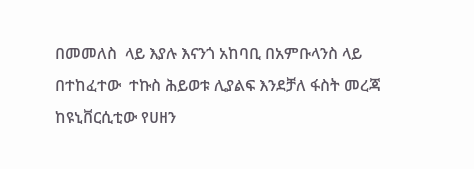በመመለስ  ላይ እያሉ እናንጎ አከባቢ በአምቡላንስ ላይ በተከፈተው  ተኩስ ሕይወቱ ሊያልፍ እንደቻለ ፋስት መረጃ ከዩኒቨርሲቲው የሀዘን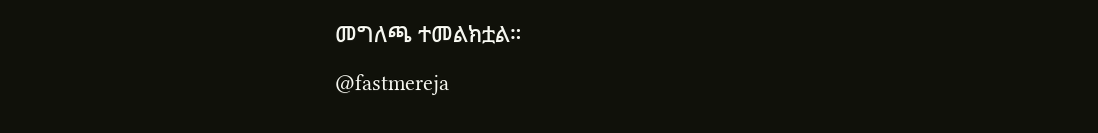መግለጫ ተመልክቷል።

@fastmereja